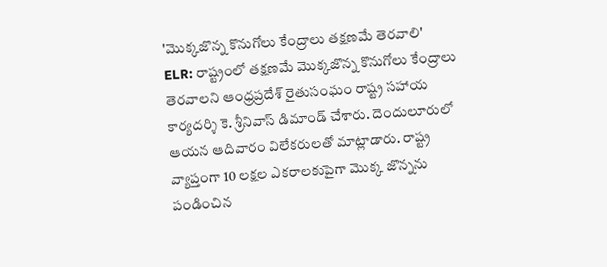'మొక్కజొన్న కొనుగోలు కేంద్రాలు తక్షణమే తెరవాలి'
ELR: రాష్ట్రంలో తక్షణమే మొక్కజొన్న కొనుగోలు కేంద్రాలు తెరవాలని ఆంధ్రప్రదేశ్ రైతుసంఘం రాష్ట్ర సహాయ కార్యదర్శి కె. శ్రీనివాస్ డిమాండ్ చేశారు. దెందులూరులో ఆయన ఆదివారం విలేకరులతో మాట్లాడారు. రాష్ట్ర వ్యాప్తంగా 10 లక్షల ఎకరాలకుపైగా మొక్క జొన్నను పండించిన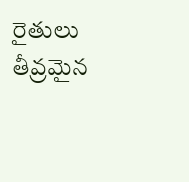రైతులు తీవ్రమైన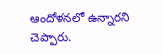ఆందోళనలో ఉన్నారని చెప్పారు.